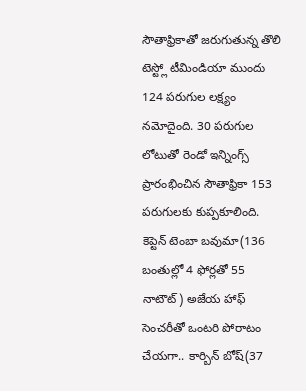సౌతాఫ్రికాతో జరుగుతున్న తొలి టెస్ట్లో టీమిండియా ముందు 124 పరుగుల లక్ష్యం నమోదైంది. 30 పరుగుల లోటుతో రెండో ఇన్నింగ్స్ ప్రారంభించిన సౌతాఫ్రికా 153 పరుగులకు కుప్పకూలింది. కెప్టెన్ టెంబా బవుమా(136 బంతుల్లో 4 ఫోర్లతో 55 నాటౌట్) అజేయ హాఫ్ సెంచరీతో ఒంటరి పోరాటం చేయగా.. కార్బిన్ బోష్(37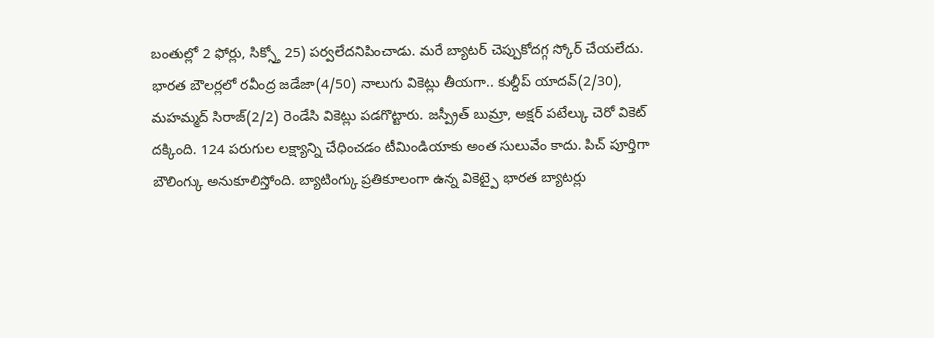బంతుల్లో 2 ఫోర్లు, సిక్స్తో 25) పర్వలేదనిపించాడు. మరే బ్యాటర్ చెప్పుకోదగ్గ స్కోర్ చేయలేదు.
భారత బౌలర్లలో రవీంద్ర జడేజా(4/50) నాలుగు వికెట్లు తీయగా.. కుల్దీప్ యాదవ్(2/30), మహమ్మద్ సిరాజ్(2/2) రెండేసి వికెట్లు పడగొట్టారు. జస్ప్రీత్ బుమ్రా, అక్షర్ పటేల్కు చెరో వికెట్ దక్కింది. 124 పరుగుల లక్ష్యాన్ని చేధించడం టీమిండియాకు అంత సులువేం కాదు. పిచ్ పూర్తిగా బౌలింగ్కు అనుకూలిస్తోంది. బ్యాటింగ్కు ప్రతికూలంగా ఉన్న వికెట్పై భారత బ్యాటర్లు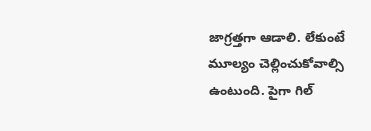జాగ్రత్తగా ఆడాలి. లేకుంటే మూల్యం చెల్లించుకోవాల్సి ఉంటుంది. పైగా గిల్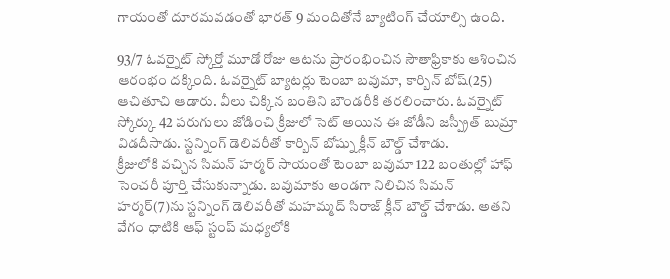గాయంతో దూరమవడంతో భారత్ 9 మందితోనే బ్యాటింగ్ చేయాల్సి ఉంది.

93/7 ఓవర్నైట్ స్కోర్తో మూడో రోజు ఆటను ప్రారంభించిన సౌతాఫ్రికాకు ఆశించిన ఆరంభం దక్కింది. ఓవర్నైట్ బ్యాటర్లు టెంబా బవుమా, కార్బిన్ బోష్(25) ఆచితూచి ఆడారు. వీలు చిక్కిన బంతిని బౌండరీకి తరలించారు. ఓవర్నైట్ స్కోర్కు 42 పరుగులు జోడించి క్రీజులో సెట్ అయిన ఈ జోడీని జస్ప్రీత్ బుమ్రా విడదీసాడు. స్టన్నింగ్ డెలివరీతో కార్బిన్ బోష్ను క్లీన్ బౌల్డ్ చేశాడు.
క్రీజులోకి వచ్చిన సిమన్ హర్మర్ సాయంతో టెంబా బవుమా 122 బంతుల్లో హాఫ్ సెంచరీ పూర్తి చేసుకున్నాడు. బవుమాకు అండగా నిలిచిన సిమన్ హర్మర్(7)ను స్టన్నింగ్ డెలివరీతో మహమ్మద్ సిరాజ్ క్లీన్ బౌల్డ్ చేశాడు. అతని వేగం ధాటికి ఆఫ్ స్టంప్ మధ్యలోకి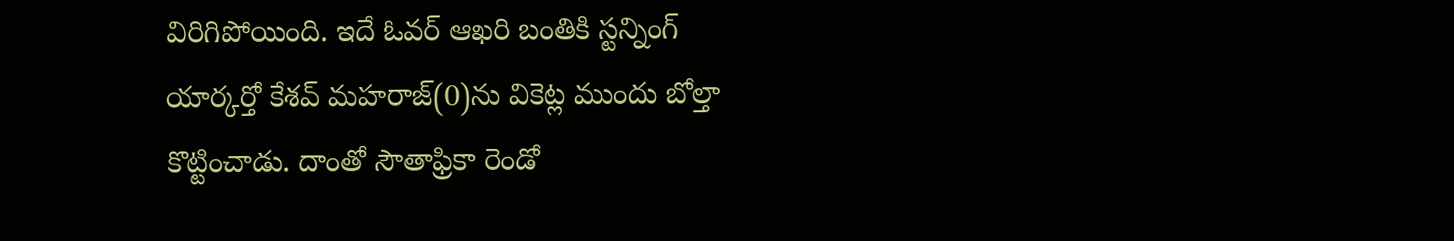విరిగిపోయింది. ఇదే ఓవర్ ఆఖరి బంతికి స్టన్నింగ్ యార్కర్తో కేశవ్ మహరాజ్(0)ను వికెట్ల ముందు బోల్తా కొట్టించాడు. దాంతో సౌతాఫ్రికా రెండో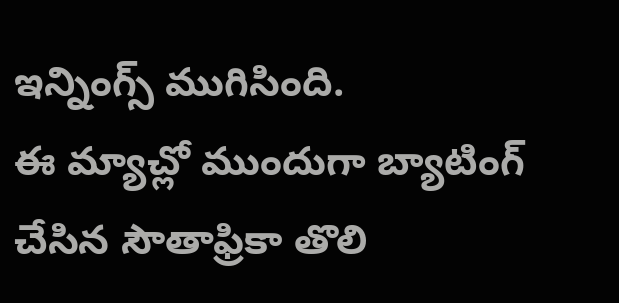ఇన్నింగ్స్ ముగిసింది.
ఈ మ్యాచ్లో ముందుగా బ్యాటింగ్ చేసిన సౌతాఫ్రికా తొలి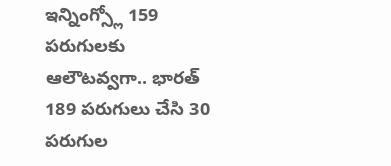ఇన్నింగ్స్లో 159 పరుగులకు ఆలౌటవ్వగా.. భారత్ 189 పరుగులు చేసి 30 పరుగుల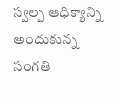స్వల్ప ఆధిక్యాన్ని అందుకున్న సంగతి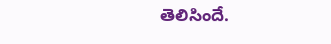తెలిసిందే.